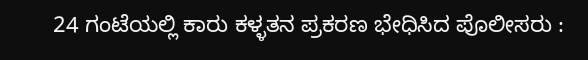24 ಗಂಟೆಯಲ್ಲಿ ಕಾರು ಕಳ್ಳತನ ಪ್ರಕರಣ ಭೇಧಿಸಿದ ಪೊಲೀಸರು :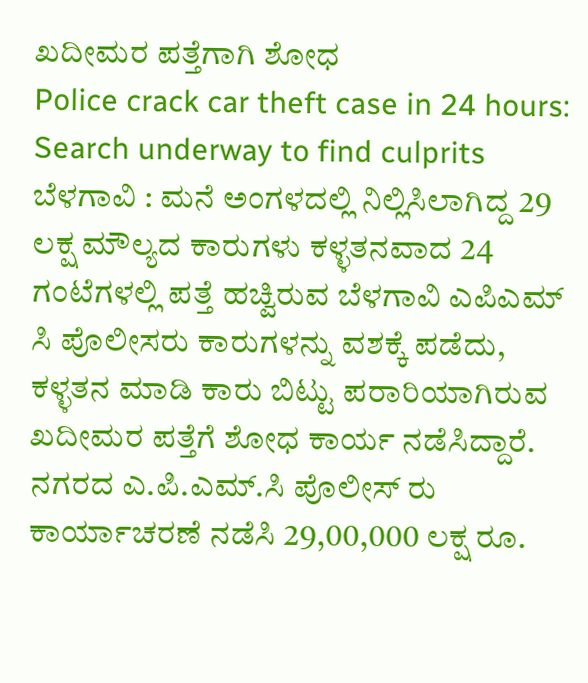ಖದೀಮರ ಪತ್ತೆಗಾಗಿ ಶೋಧ
Police crack car theft case in 24 hours: Search underway to find culprits
ಬೆಳಗಾವಿ : ಮನೆ ಅಂಗಳದಲ್ಲಿ ನಿಲ್ಲಿಸಿಲಾಗಿದ್ದ 29 ಲಕ್ಷ ಮೌಲ್ಯದ ಕಾರುಗಳು ಕಳ್ಳತನವಾದ 24 ಗಂಟೆಗಳಲ್ಲಿ ಪತ್ತೆ ಹಚ್ವಿರುವ ಬೆಳಗಾವಿ ಎಪಿಎಮ್ ಸಿ ಪೊಲೀಸರು ಕಾರುಗಳನ್ನು ವಶಕ್ಕೆ ಪಡೆದು, ಕಳ್ಳತನ ಮಾಡಿ ಕಾರು ಬಿಟ್ಟು ಪರಾರಿಯಾಗಿರುವ ಖದೀಮರ ಪತ್ತೆಗೆ ಶೋಧ ಕಾರ್ಯ ನಡೆಸಿದ್ದಾರೆ.
ನಗರದ ಎ.ಪಿ.ಎಮ್.ಸಿ ಪೊಲೀಸ್ ರು ಕಾರ್ಯಾಚರಣೆ ನಡೆಸಿ 29,00,000 ಲಕ್ಷ ರೂ.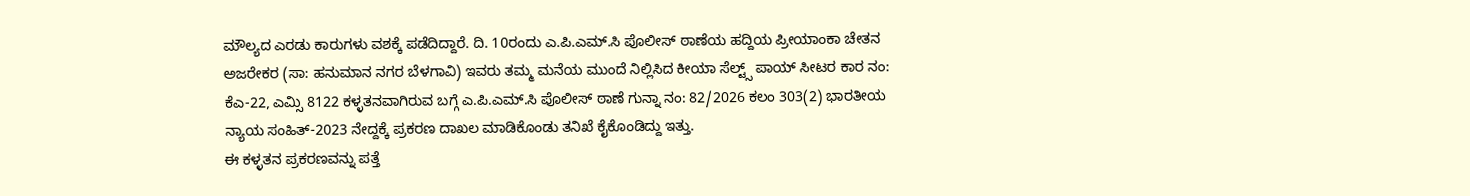ಮೌಲ್ಯದ ಎರಡು ಕಾರುಗಳು ವಶಕ್ಕೆ ಪಡೆದಿದ್ದಾರೆ. ದಿ. 10ರಂದು ಎ.ಪಿ.ಎಮ್.ಸಿ ಪೊಲೀಸ್ ಠಾಣೆಯ ಹದ್ದಿಯ ಪ್ರೀಯಾಂಕಾ ಚೇತನ ಅಜರೇಕರ (ಸಾ: ಹನುಮಾನ ನಗರ ಬೆಳಗಾವಿ) ಇವರು ತಮ್ಮ ಮನೆಯ ಮುಂದೆ ನಿಲ್ಲಿಸಿದ ಕೀಯಾ ಸೆಲ್ಟ್ಸ್ ಪಾಯ್ ಸೀಟರ ಕಾರ ನಂ: ಕೆಎ-22, ಎಮ್ಸಿ 8122 ಕಳ್ಳತನವಾಗಿರುವ ಬಗ್ಗೆ ಎ.ಪಿ.ಎಮ್.ಸಿ ಪೊಲೀಸ್ ಠಾಣೆ ಗುನ್ನಾ ನಂ: 82/2026 ಕಲಂ 303(2) ಭಾರತೀಯ ನ್ಯಾಯ ಸಂಹಿತ್-2023 ನೇದ್ದಕ್ಕೆ ಪ್ರಕರಣ ದಾಖಲ ಮಾಡಿಕೊಂಡು ತನಿಖೆ ಕೈಕೊಂಡಿದ್ದು ಇತ್ತು.
ಈ ಕಳ್ಳತನ ಪ್ರಕರಣವನ್ನು ಪತ್ತೆ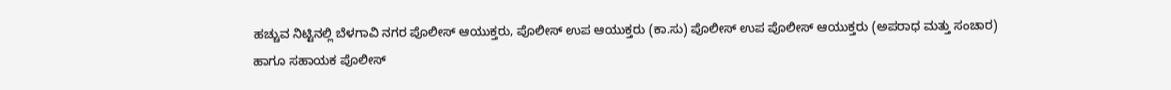ಹಚ್ಚುವ ನಿಟ್ಟಿನಲ್ಲಿ ಬೆಳಗಾವಿ ನಗರ ಪೊಲೀಸ್ ಆಯುಕ್ತರು, ಪೊಲೀಸ್ ಉಪ ಆಯುಕ್ತರು (ಕಾ.ಸು) ಪೊಲೀಸ್ ಉಪ ಪೊಲೀಸ್ ಆಯುಕ್ತರು (ಅಪರಾಧ ಮತ್ತು ಸಂಚಾರ) ಹಾಗೂ ಸಹಾಯಕ ಪೊಲೀಸ್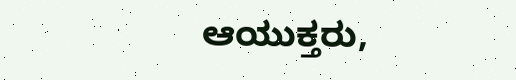ಆಯುಕ್ತರು,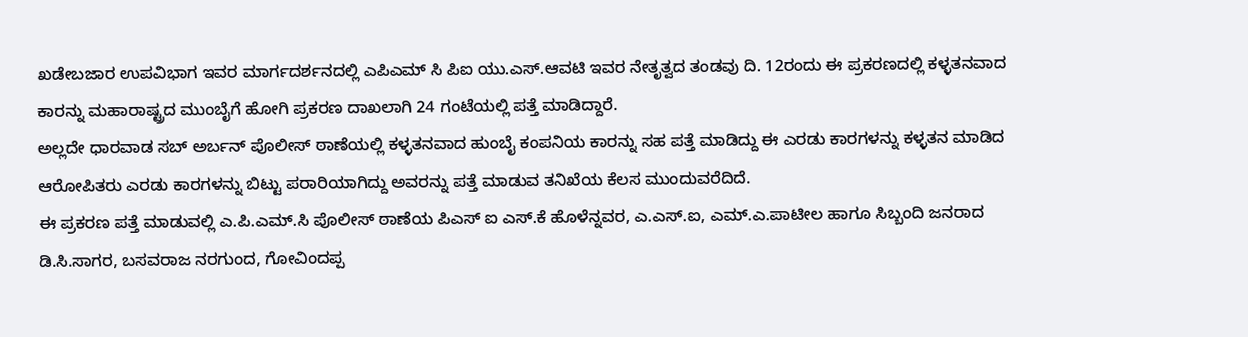ಖಡೇಬಜಾರ ಉಪವಿಭಾಗ ಇವರ ಮಾರ್ಗದರ್ಶನದಲ್ಲಿ ಎಪಿಎಮ್ ಸಿ ಪಿಐ ಯು.ಎಸ್.ಆವಟಿ ಇವರ ನೇತೃತ್ವದ ತಂಡವು ದಿ. 12ರಂದು ಈ ಪ್ರಕರಣದಲ್ಲಿ ಕಳ್ಳತನವಾದ ಕಾರನ್ನು ಮಹಾರಾಷ್ಟ್ರದ ಮುಂಬೈಗೆ ಹೋಗಿ ಪ್ರಕರಣ ದಾಖಲಾಗಿ 24 ಗಂಟೆಯಲ್ಲಿ ಪತ್ತೆ ಮಾಡಿದ್ದಾರೆ.
ಅಲ್ಲದೇ ಧಾರವಾಡ ಸಬ್ ಅರ್ಬನ್ ಪೊಲೀಸ್ ಠಾಣೆಯಲ್ಲಿ ಕಳ್ಳತನವಾದ ಹುಂಬೈ ಕಂಪನಿಯ ಕಾರನ್ನು ಸಹ ಪತ್ತೆ ಮಾಡಿದ್ದು ಈ ಎರಡು ಕಾರಗಳನ್ನು ಕಳ್ಳತನ ಮಾಡಿದ ಆರೋಪಿತರು ಎರಡು ಕಾರಗಳನ್ನು ಬಿಟ್ಟು ಪರಾರಿಯಾಗಿದ್ದು ಅವರನ್ನು ಪತ್ತೆ ಮಾಡುವ ತನಿಖೆಯ ಕೆಲಸ ಮುಂದುವರೆದಿದೆ.
ಈ ಪ್ರಕರಣ ಪತ್ತೆ ಮಾಡುವಲ್ಲಿ ಎ.ಪಿ.ಎಮ್.ಸಿ ಪೊಲೀಸ್ ಠಾಣೆಯ ಪಿಎಸ್ ಐ ಎಸ್.ಕೆ ಹೊಳೆನ್ನವರ, ಎ.ಎಸ್.ಐ, ಎಮ್.ಎ.ಪಾಟೀಲ ಹಾಗೂ ಸಿಬ್ಬಂದಿ ಜನರಾದ ಡಿ.ಸಿ.ಸಾಗರ, ಬಸವರಾಜ ನರಗುಂದ, ಗೋವಿಂದಪ್ಪ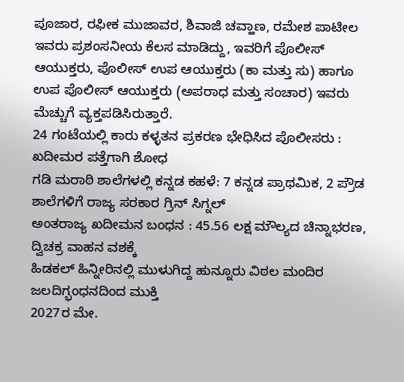ಪೂಜಾರ, ರಫೀಕ ಮುಜಾವರ, ಶಿವಾಜಿ ಚವ್ಹಾಣ, ರಮೇಶ ಪಾಟೀಲ ಇವರು ಪ್ರಶಂಸನೀಯ ಕೆಲಸ ಮಾಡಿದ್ದು, ಇವರಿಗೆ ಪೊಲೀಸ್ ಆಯುಕ್ತರು, ಪೊಲೀಸ್ ಉಪ ಆಯುಕ್ತರು (ಕಾ ಮತ್ತು ಸು) ಹಾಗೂ ಉಪ ಪೊಲೀಸ್ ಆಯುಕ್ತರು (ಅಪರಾಧ ಮತ್ತು ಸಂಚಾರ) ಇವರು ಮೆಚ್ಚುಗೆ ವ್ಯಕ್ತಪಡಿಸಿರುತ್ತಾರೆ.
24 ಗಂಟೆಯಲ್ಲಿ ಕಾರು ಕಳ್ಳತನ ಪ್ರಕರಣ ಭೇಧಿಸಿದ ಪೊಲೀಸರು : ಖದೀಮರ ಪತ್ತೆಗಾಗಿ ಶೋಧ
ಗಡಿ ಮರಾಠಿ ಶಾಲೆಗಳಲ್ಲಿ ಕನ್ನಡ ಕಹಳೆ: 7 ಕನ್ನಡ ಪ್ರಾಥಮಿಕ, 2 ಪ್ರೌಡ ಶಾಲೆಗಳಿಗೆ ರಾಜ್ಯ ಸರಕಾರ ಗ್ರಿನ್ ಸಿಗ್ನಲ್
ಅಂತರಾಜ್ಯ ಖದೀಮನ ಬಂಧನ : 45.56 ಲಕ್ಷ ಮೌಲ್ಯದ ಚಿನ್ನಾಭರಣ, ದ್ವಿಚಕ್ರ ವಾಹನ ವಶಕ್ಕೆ
ಹಿಡಕಲ್ ಹಿನ್ನೀರಿನಲ್ಲಿ ಮುಳುಗಿದ್ದ ಹುನ್ನೂರು ವಿಠಲ ಮಂದಿರ ಜಲದಿಗ್ಭಂಧನದಿಂದ ಮುಕ್ತಿ
2027ರ ಮೇ.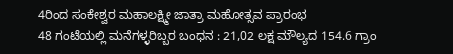4ರಿಂದ ಸಂಕೇಶ್ವರ ಮಹಾಲಕ್ಷ್ಮೀ ಜಾತ್ರಾ ಮಹೋತ್ಸವ ಪ್ರಾರಂಭ
48 ಗಂಟೆಯಲ್ಲಿ ಮನೆಗಳ್ಳರಿಬ್ಬರ ಬಂಧನ : 21,02 ಲಕ್ಷ ಮೌಲ್ಯದ 154.6 ಗ್ರಾಂ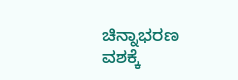ಚಿನ್ನಾಭರಣ ವಶಕ್ಕೆ